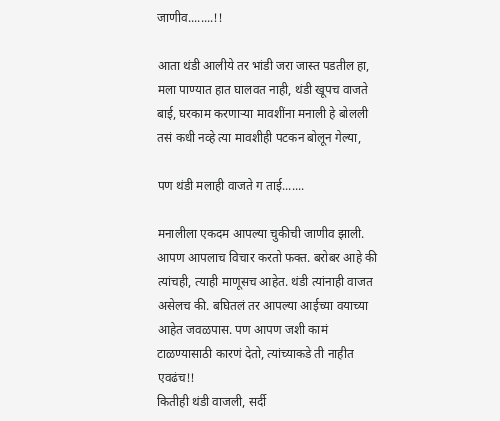जाणीव........!!

आता थंडी आलीये तर भांडी जरा जास्त पडतील हा, मला पाण्यात हात घालवत नाही, थंडी खूपच वाजते बाई, घरकाम करणाऱ्या मावशींना मनाली हे बोलली तसं कधी नव्हे त्या मावशीही पटकन बोलून गेल्या,

पण थंडी मलाही वाजते ग ताई.......

मनालीला एकदम आपल्या चुकीची जाणीव झाली. आपण आपलाच विचार करतो फक्त. बरोबर आहे की त्यांचही, त्याही माणूसच आहेत. थंडी त्यांनाही वाजत असेलच की. बघितलं तर आपल्या आईच्या वयाच्या आहेत जवळपास. पण आपण जशी कामं टाळण्यासाठी कारणं देतो, त्यांच्याकडे ती नाहीत एवढंच!!
कितीही थंडी वाजली, सर्दी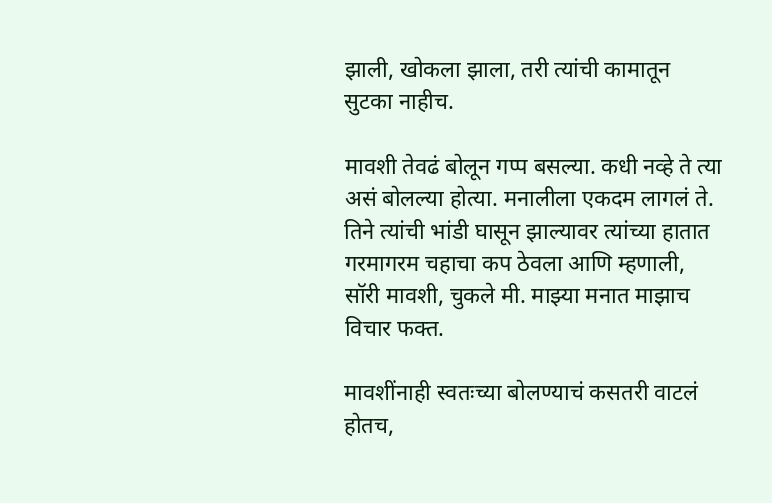झाली, खोकला झाला, तरी त्यांची कामातून सुटका नाहीच.

मावशी तेवढं बोलून गप्प बसल्या. कधी नव्हे ते त्या असं बोलल्या होत्या. मनालीला एकदम लागलं ते. तिने त्यांची भांडी घासून झाल्यावर त्यांच्या हातात गरमागरम चहाचा कप ठेवला आणि म्हणाली, सॉरी मावशी, चुकले मी. माझ्या मनात माझाच विचार फक्त.

मावशींनाही स्वतःच्या बोलण्याचं कसतरी वाटलं होतच,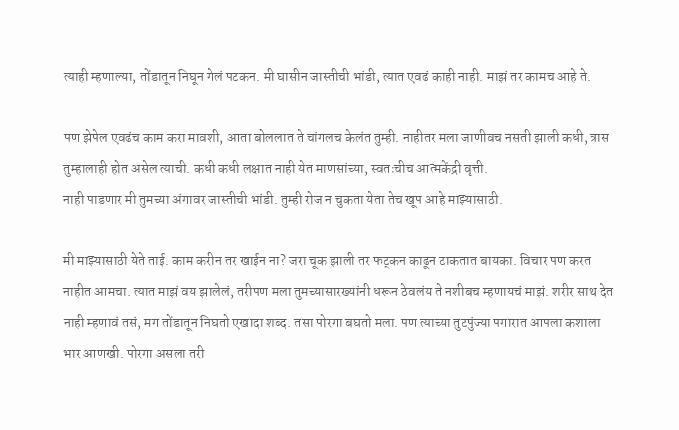त्याही म्हणाल्या, तोंडातून निघून गेलं पटकन. मी घासीन जास्तीची भांडी, त्यात एवढं काही नाही. माझं तर कामच आहे ते.

पण झेपेल एवढंच काम करा मावशी, आता बोललात ते चांगलच केलंत तुम्ही. नाहीतर मला जाणीवच नसती झाली कधी, त्रास तुम्हालाही होत असेल त्याची. कधी कधी लक्षात नाही येत माणसांच्या, स्वतःचीच आत्मकेंद्री वृत्ती.
नाही पाडणार मी तुमच्या अंगावर जास्तीची भांडी. तुम्ही रोज न चुकता येता तेच खूप आहे माझ्यासाठी.

मी माझ्यासाठी येते ताई. काम करीन तर खाईन ना? जरा चूक झाली तर फट्कन काढून टाकतात बायका. विचार पण करत नाहीत आमचा. त्यात माझं वय झालेलं, तरीपण मला तुमच्यासारख्यांनी धरून ठेवलंय ते नशीबच म्हणायचं माझं. शरीर साथ देत नाही म्हणावं तसं, मग तोंडातून निघतो एखादा शब्द. तसा पोरगा बघतो मला. पण त्याच्या तुटपुंज्या पगारात आपला कशाला भार आणखी. पोरगा असला तरी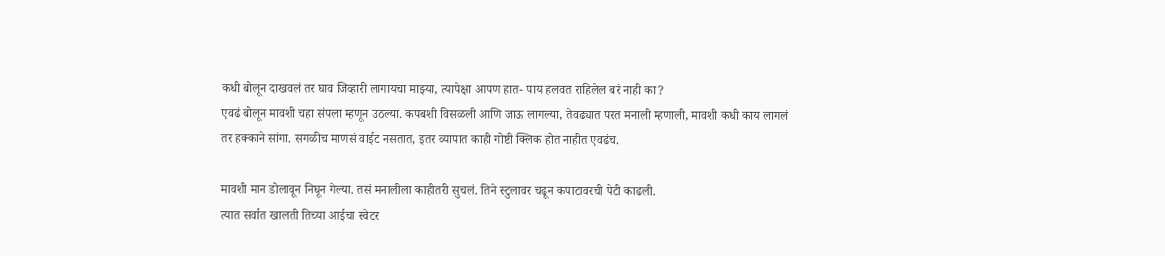कधी बोलून दाखवलं तर घाव जिव्हारी लागायचा माझ्या, त्यापेक्षा आपण हात- पाय हलवत राहिलेल बरं नाही का?
एवढं बोलून मावशी चहा संपला म्हणून उठल्या. कपबशी विसळली आणि जाऊ लागल्या, तेवढ्यात परत मनाली म्हणाली, मावशी कधी काय लागलं तर हक्काने सांगा. सगळीच माणसं वाईट नसतात, इतर व्यापात काही गोष्टी क्लिक होत नाहीत एवढंच.

मावशी मान डोलावून निघून गेल्या. तसं मनालीला काहीतरी सुचलं. तिने स्टुलावर चढून कपाटावरची पेटी काढली.
त्यात सर्वात खालती तिच्या आईचा स्वेटर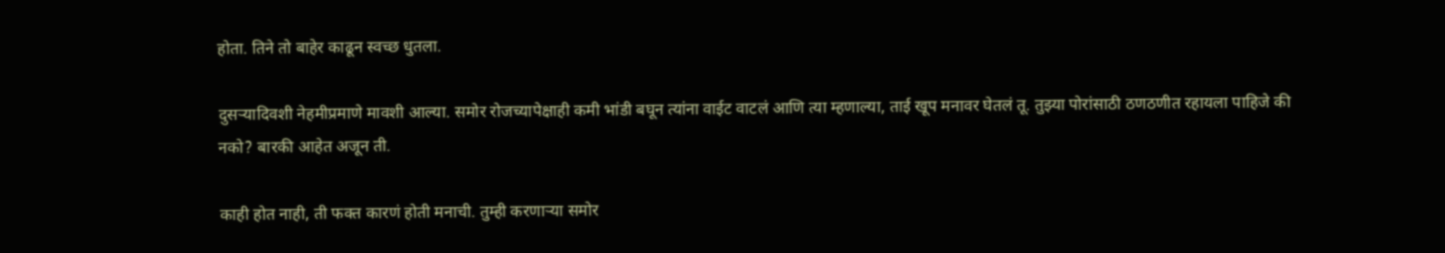होता. तिने तो बाहेर काढून स्वच्छ धुतला.

दुसऱ्यादिवशी नेहमीप्रमाणे मावशी आल्या. समोर रोजच्यापेक्षाही कमी भांडी बघून त्यांना वाईट वाटलं आणि त्या म्हणाल्या, ताई खूप मनावर घेतलं तू. तुझ्या पोरांसाठी ठणठणीत रहायला पाहिजे की नको? बारकी आहेत अजून ती.

काही होत नाही, ती फक्त कारणं होती मनाची. तुम्ही करणाऱ्या समोर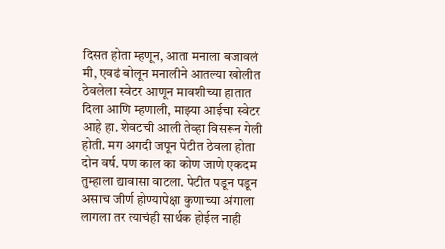दिसत होता म्हणून, आता मनाला बजावलं मी, एवढं बोलून मनालीने आतल्या खोलीत ठेवलेला स्वेटर आणून मावशीच्या हातात दिला आणि म्हणाली, माझ्या आईचा स्वेटर आहे हा. शेवटची आली तेव्हा विसरून गेली होती. मग अगदी जपून पेटीत ठेवला होता दोन वर्ष. पण काल का कोण जाणे एकदम तुम्हाला द्यावासा वाटला. पेटीत पडून पडून असाच जीर्ण होण्यापेक्षा कुणाच्या अंगाला लागला तर त्याचंही सार्थक होईल नाही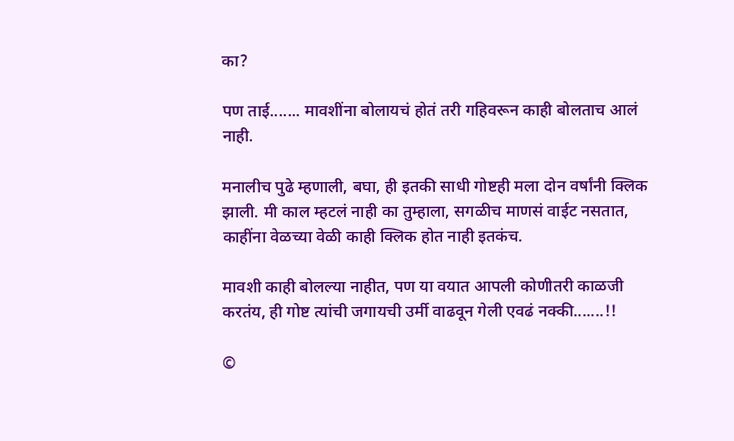का?

पण ताई....... मावशींना बोलायचं होतं तरी गहिवरून काही बोलताच आलं नाही.

मनालीच पुढे म्हणाली, बघा, ही इतकी साधी गोष्टही मला दोन वर्षांनी क्लिक झाली. मी काल म्हटलं नाही का तुम्हाला, सगळीच माणसं वाईट नसतात, काहींना वेळच्या वेळी काही क्लिक होत नाही इतकंच.

मावशी काही बोलल्या नाहीत, पण या वयात आपली कोणीतरी काळजी करतंय, ही गोष्ट त्यांची जगायची उर्मी वाढवून गेली एवढं नक्की.......!!

©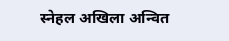स्नेहल अखिला अन्वित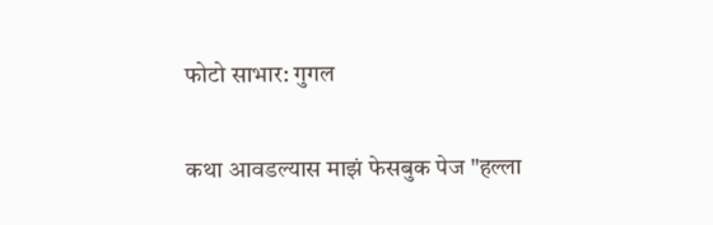फोटो साभार: गुगल

कथा आवडल्यास माझं फेसबुक पेज "हल्ला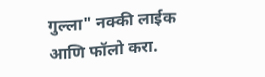गुल्ला" नक्की लाईक आणि फॉलो करा.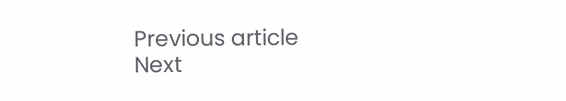Previous article
Next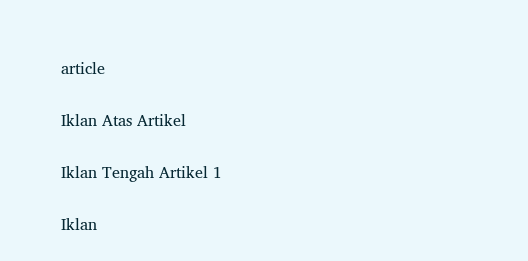article

Iklan Atas Artikel

Iklan Tengah Artikel 1

Iklan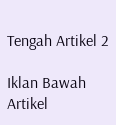Tengah Artikel 2

Iklan Bawah Artikel